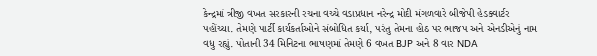કેન્દ્રમાં ત્રીજી વખત સરકારની રચના વચ્ચે વડાપ્રધાન નરેન્દ્ર મોદી મંગળવારે બીજેપી હેડક્વાર્ટર પહોંચ્યા. તેમણે પાર્ટી કાર્યકર્તાઓને સંબોધિત કર્યા, પરંતુ તેમના હોઠ પર ભાજપ અને એનડીએનું નામ વધુ રહ્યું. પોતાની 34 મિનિટના ભાષણમાં તેમણે 6 વખત BJP અને 8 વાર NDA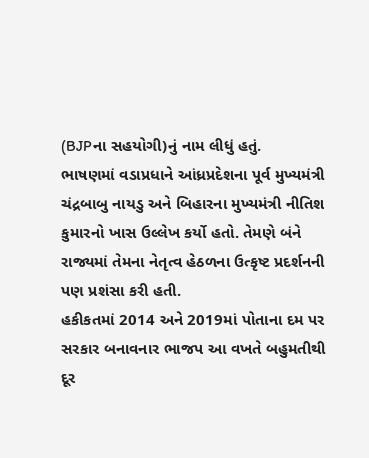(BJPના સહયોગી)નું નામ લીધું હતું.
ભાષણમાં વડાપ્રધાને આંધ્રપ્રદેશના પૂર્વ મુખ્યમંત્રી ચંદ્રબાબુ નાયડુ અને બિહારના મુખ્યમંત્રી નીતિશ કુમારનો ખાસ ઉલ્લેખ કર્યો હતો. તેમણે બંને રાજ્યમાં તેમના નેતૃત્વ હેઠળના ઉત્કૃષ્ટ પ્રદર્શનની પણ પ્રશંસા કરી હતી.
હકીકતમાં 2014 અને 2019માં પોતાના દમ પર સરકાર બનાવનાર ભાજપ આ વખતે બહુમતીથી દૂર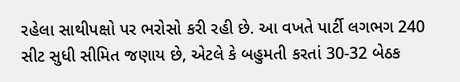રહેલા સાથીપક્ષો પર ભરોસો કરી રહી છે. આ વખતે પાર્ટી લગભગ 240 સીટ સુધી સીમિત જણાય છે, એટલે કે બહુમતી કરતાં 30-32 બેઠક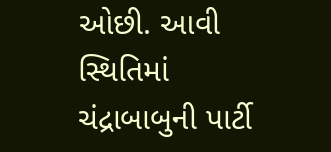ઓછી. આવી સ્થિતિમાં ચંદ્રાબાબુની પાર્ટી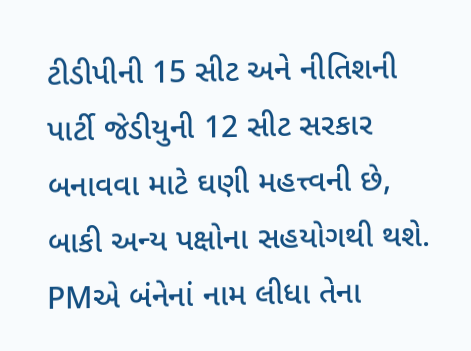ટીડીપીની 15 સીટ અને નીતિશની પાર્ટી જેડીયુની 12 સીટ સરકાર બનાવવા માટે ઘણી મહત્ત્વની છે, બાકી અન્ય પક્ષોના સહયોગથી થશે.
PMએ બંનેનાં નામ લીધા તેના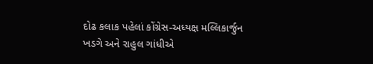દોઢ કલાક પહેલાં કોંગ્રેસ-અધ્યક્ષ મલ્લિકાર્જુન ખડગે અને રાહુલ ગાંધીએ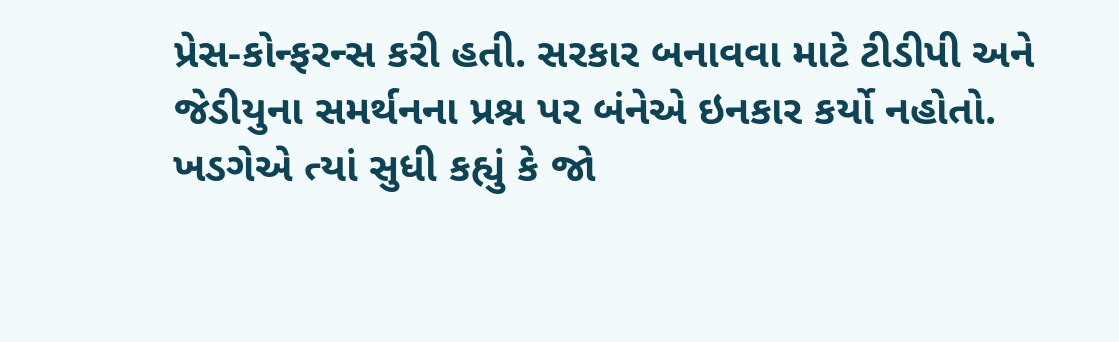પ્રેસ-કોન્ફરન્સ કરી હતી. સરકાર બનાવવા માટે ટીડીપી અને જેડીયુના સમર્થનના પ્રશ્ન પર બંનેએ ઇનકાર કર્યો નહોતો. ખડગેએ ત્યાં સુધી કહ્યું કે જો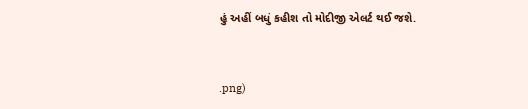હું અહીં બધું કહીશ તો મોદીજી એલર્ટ થઈ જશે.


.png)